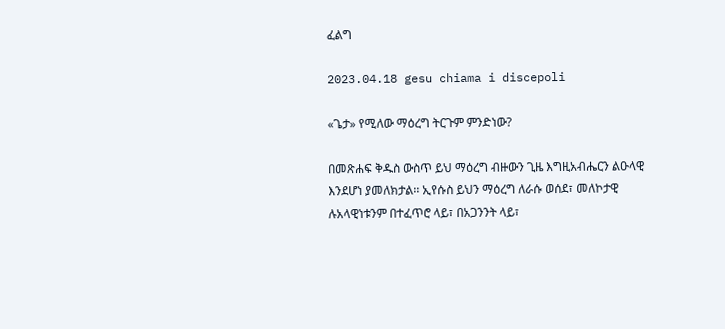ፈልግ

2023.04.18 gesu chiama i discepoli

«ጌታ» የሚለው ማዕረግ ትርጉም ምንድነው?

በመጽሐፍ ቅዱስ ውስጥ ይህ ማዕረግ ብዙውን ጊዜ እግዚአብሔርን ልዑላዊ እንደሆነ ያመለክታል፡፡ ኢየሱስ ይህን ማዕረግ ለራሱ ወሰደ፣ መለኮታዊ ሉአላዊነቱንም በተፈጥሮ ላይ፣ በአጋንንት ላይ፣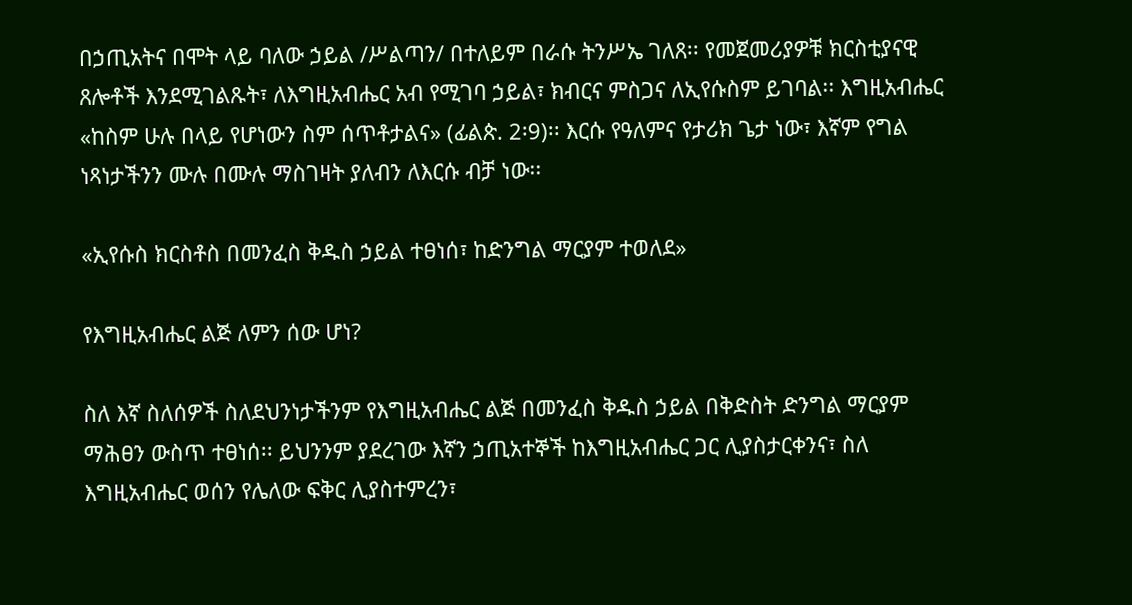በኃጢአትና በሞት ላይ ባለው ኃይል /ሥልጣን/ በተለይም በራሱ ትንሥኤ ገለጸ፡፡ የመጀመሪያዎቹ ክርስቲያናዊ ጸሎቶች እንደሚገልጹት፣ ለእግዚአብሔር አብ የሚገባ ኃይል፣ ክብርና ምስጋና ለኢየሱስም ይገባል፡፡ እግዚአብሔር «ከስም ሁሉ በላይ የሆነውን ስም ሰጥቶታልና» (ፊልጵ. 2፡9)፡፡ እርሱ የዓለምና የታሪክ ጌታ ነው፣ እኛም የግል ነጻነታችንን ሙሉ በሙሉ ማስገዛት ያለብን ለእርሱ ብቻ ነው፡፡

«ኢየሱስ ክርስቶስ በመንፈስ ቅዱስ ኃይል ተፀነሰ፣ ከድንግል ማርያም ተወለደ»

የእግዚአብሔር ልጅ ለምን ሰው ሆነ?

ስለ እኛ ስለሰዎች ስለደህንነታችንም የእግዚአብሔር ልጅ በመንፈስ ቅዱስ ኃይል በቅድስት ድንግል ማርያም ማሕፀን ውስጥ ተፀነሰ፡፡ ይህንንም ያደረገው እኛን ኃጢአተኞች ከእግዚአብሔር ጋር ሊያስታርቀንና፣ ስለ እግዚአብሔር ወሰን የሌለው ፍቅር ሊያስተምረን፣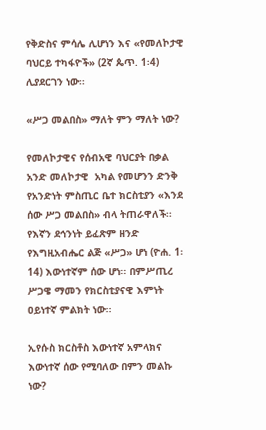የቅድስና ምሳሌ ሊሆነን እና «የመለኮታዊ ባህርይ ተካፋዮች» (2ኛ ጴጥ. 1፡4) ሊያደርገን ነው፡፡

«ሥጋ መልበስ» ማለት ምን ማለት ነው?

የመለኮታዊና የሰብአዊ ባህርያት በቃል አንድ መለኮታዊ  አካል የመሆንን ድንቅ የአንድነት ምስጢር ቤተ ክርስቲያን «እንደ ሰው ሥጋ መልበስ» ብላ ትጠራዋለች፡፡ የእኛን ደኅንነት ይፈጽም ዘንድ የእግዚአብሔር ልጅ «ሥጋ» ሆነ (ዮሐ. 1፡14) እውነተኛም ሰው ሆነ፡፡ በምሥጢረ ሥጋዌ ማመን የክርስቲያናዊ እምነት ዐይነተኛ ምልክት ነው፡፡

ኢየሱስ ክርስቶስ እውነተኛ አምላክና እውነተኛ ሰው የሚባለው በምን መልኩ ነው?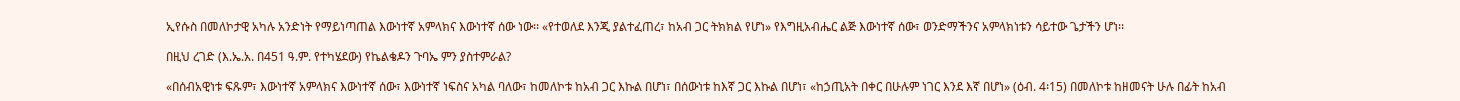ኢየሱስ በመለኮታዊ አካሉ አንድነት የማይነጣጠል እውነተኛ አምላክና እውነተኛ ሰው ነው፡፡ «የተወለደ እንጂ ያልተፈጠረ፣ ከአብ ጋር ትክክል የሆነ» የእግዚአብሔር ልጅ እውነተኛ ሰው፣ ወንድማችንና አምላክነቱን ሳይተው ጌታችን ሆነ፡፡

በዚህ ረገድ (እ.ኤ.አ. በ451 ዓ.ም. የተካሄደው) የኬልቄዶን ጉባኤ ምን ያስተምራል?

«በሰብአዊነቱ ፍጹም፣ እውነተኛ አምላክና እውነተኛ ሰው፣ እውነተኛ ነፍስና አካል ባለው፣ ከመለኮቱ ከአብ ጋር እኩል በሆነ፣ በሰውነቱ ከእኛ ጋር እኩል በሆነ፣ «ከኃጢአት በቀር በሁሉም ነገር እንደ እኛ በሆነ» (ዕብ. 4፡15) በመለኮቱ ከዘመናት ሁሉ በፊት ከአብ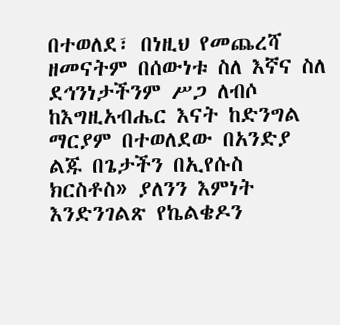በተወለደ፣ በነዚህ የመጨረሻ ዘመናትም በሰውነቱ ስለ እኛና ስለ ደኅንነታችንም ሥጋ ለብሶ ከእግዚአብሔር እናት ከድንግል ማርያም በተወለደው በአንድያ ልጁ በጌታችን በኢየሱስ ክርስቶስ» ያለንን እምነት እንድንገልጽ የኬልቄዶን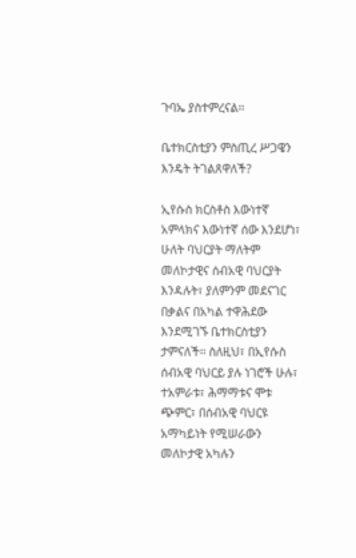ጉባኤ ያስተምረናል፡፡

ቤተክርስቲያን ምስጢረ ሥጋዌን እንዴት ትገልጸዋለች?

ኢየሱስ ክርስቶስ እውነተኛ አምላክና እውነተኛ ሰው እንደሆነ፣ ሁለት ባህርያት ማለትም መለኮታዊና ሰብአዊ ባህርያት እንዳሉት፣ ያለምንም መደናገር በቃልና በአካል ተዋሕደው እንደሚገኙ ቤተክርስቲያን ታምናለች፡፡ ስለዚህ፣ በኢየሱስ ሰብአዊ ባህርይ ያሉ ነገሮች ሁሉ፣ ተአምራቱ፣ ሕማማቱና ሞቱ ጭምር፣ በሰብአዊ ባህርዩ አማካይነት የሚሠራውን መለኮታዊ አካሉን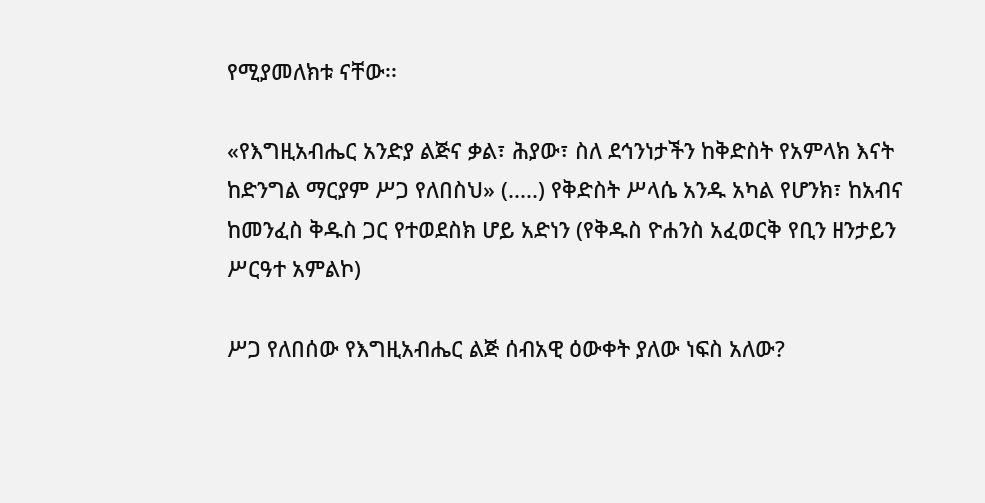የሚያመለክቱ ናቸው፡፡

«የእግዚአብሔር አንድያ ልጅና ቃል፣ ሕያው፣ ስለ ደኅንነታችን ከቅድስት የአምላክ እናት ከድንግል ማርያም ሥጋ የለበስህ» (.....) የቅድስት ሥላሴ አንዱ አካል የሆንክ፣ ከአብና ከመንፈስ ቅዱስ ጋር የተወደስክ ሆይ አድነን (የቅዱስ ዮሐንስ አፈወርቅ የቢን ዘንታይን ሥርዓተ አምልኮ)

ሥጋ የለበሰው የእግዚአብሔር ልጅ ሰብአዊ ዕውቀት ያለው ነፍስ አለው?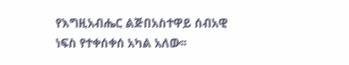የእግዚአብሔር ልጅበአስተዋይ ሰብአዊ ነፍስ የተቀሰቀሰ አካል አለው፡፡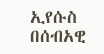ኢየሱስ በሰብአዊ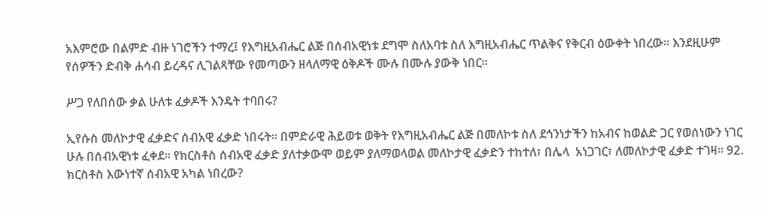አእምሮው በልምድ ብዙ ነገሮችን ተማረ፤ የእግዚአብሔር ልጅ በሰብአዊነቱ ደግሞ ስለአባቱ ስለ እግዚአብሔር ጥልቅና የቅርብ ዕውቀት ነበረው፡፡ እንደዚሁም የሰዎችን ድብቅ ሐሳብ ይረዳና ሊገልጻቸው የመጣውን ዘላለማዊ ዕቅዶች ሙሉ በሙሉ ያውቅ ነበር፡፡

ሥጋ የለበሰው ቃል ሁለቱ ፈቃዶች እንዴት ተባበሩ?

ኢየሱስ መለኮታዊ ፈቃድና ሰብአዊ ፈቃድ ነበሩት፡፡ በምድራዊ ሕይወቱ ወቅት የእግዚአብሔር ልጅ በመለኮቱ ስለ ደኅንነታችን ከአብና ከወልድ ጋር የወሰነውን ነገር ሁሉ በሰብአዊነቱ ፈቀደ፡፡ የክርስቶስ ሰብአዊ ፈቃድ ያለተቃውሞ ወይም ያለማወላወል መለኮታዊ ፈቃድን ተከተለ፣ በሌላ  አነጋገር፣ ለመለኮታዊ ፈቃድ ተገዛ፡፡ 92. ክርስቶስ እውነተኛ ሰብአዊ አካል ነበረው?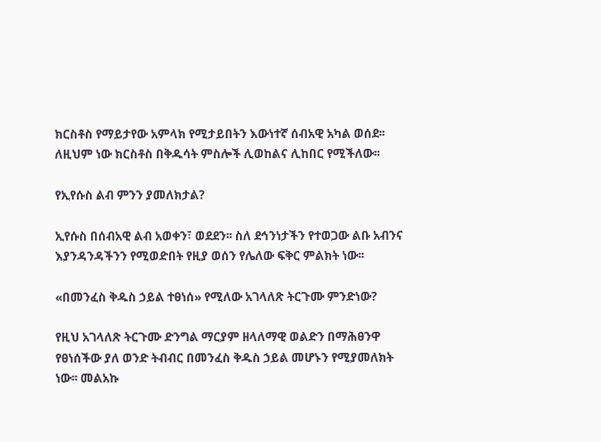ክርስቶስ የማይታየው አምላክ የሚታይበትን እውነተኛ ሰብአዊ አካል ወሰደ፡፡ ለዚህም ነው ክርስቶስ በቅዱሳት ምስሎች ሊወከልና ሊከበር የሚችለው፡፡

የኢየሱስ ልብ ምንን ያመለክታል?

ኢየሱስ በሰብአዊ ልብ አወቀን፣ ወደደን፡፡ ስለ ደኅንነታችን የተወጋው ልቡ አብንና እያንዳንዳችንን የሚወድበት የዚያ ወሰን የሌለው ፍቅር ምልክት ነው፡፡

«በመንፈስ ቅዱስ ኃይል ተፀነሰ» የሚለው አገላለጽ ትርጉሙ ምንድነው?

የዚህ አገላለጽ ትርጉሙ ድንግል ማርያም ዘላለማዊ ወልድን በማሕፀንዋ የፀነሰችው ያለ ወንድ ትብብር በመንፈስ ቅዱስ ኃይል መሆኑን የሚያመለክት ነው፡፡ መልአኩ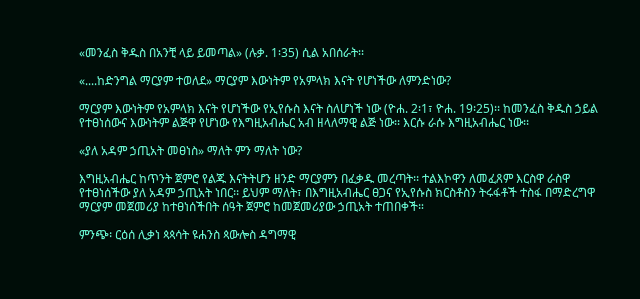«መንፈስ ቅዱስ በአንቺ ላይ ይመጣል» (ሉቃ. 1፡35) ሲል አበሰራት፡፡

«....ከድንግል ማርያም ተወለደ» ማርያም እውነትም የአምላክ እናት የሆነችው ለምንድነው?

ማርያም እውነትም የአምላክ እናት የሆነችው የኢየሱስ እናት ስለሆነች ነው (ዮሐ. 2፡1፣ ዮሐ. 19፡25)፡፡ ከመንፈስ ቅዱስ ኃይል የተፀነሰውና እውነትም ልጅዋ የሆነው የእግዚአብሔር አብ ዘላለማዊ ልጅ ነው፡፡ እርሱ ራሱ እግዚአብሔር ነው፡፡

«ያለ አዳም ኃጢአት መፀነስ» ማለት ምን ማለት ነው?

እግዚአብሔር ከጥንት ጀምሮ የልጁ እናትትሆን ዘንድ ማርያምን በፈቃዱ መረጣት፡፡ ተልእኮዋን ለመፈጸም እርስዋ ራስዋ የተፀነሰችው ያለ አዳም ኃጢአት ነበር፡፡ ይህም ማለት፣ በእግዚአብሔር ፀጋና የኢየሱስ ክርስቶስን ትሩፋቶች ተስፋ በማድረግዋ ማርያም መጀመሪያ ከተፀነሰችበት ሰዓት ጀምሮ ከመጀመሪያው ኃጢአት ተጠበቀች።

ምንጭ፡ ርዕሰ ሊቃነ ጳጳሳት ዩሐንስ ጳውሎስ ዳግማዊ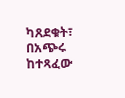ካጸደቁት፣ በአጭሩ ከተጻፈው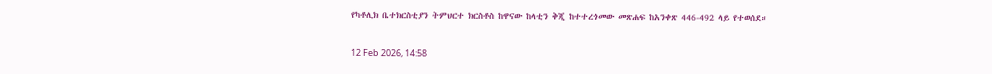የካቶሊክ ቤተክርስቲያን ትምህርተ ክርስቶስ ከዋናው ከላቲን ቅጂ ከተተረጎመው መጽሐፍ ከአንቀጽ 446-492 ላይ የተወሰደ።

12 Feb 2026, 14:58